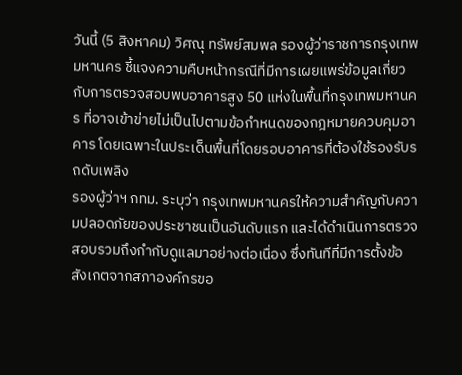วันนี้ (5 สิงหาคม) วิศณุ ทรัพย์สมพล รองผู้ว่าราชการกรุงเทพมหานคร ชี้แจงความคืบหน้ากรณีที่มีการเผยแพร่ข้อมูลเกี่ยวกับการตรวจสอบพบอาคารสูง 50 แห่งในพื้นที่กรุงเทพมหานคร ที่อาจเข้าข่ายไม่เป็นไปตามข้อกำหนดของกฎหมายควบคุมอาคาร โดยเฉพาะในประเด็นพื้นที่โดยรอบอาคารที่ต้องใช้รองรับรถดับเพลิง
รองผู้ว่าฯ กทม. ระบุว่า กรุงเทพมหานครให้ความสำคัญกับความปลอดภัยของประชาชนเป็นอันดับแรก และได้ดำเนินการตรวจสอบรวมถึงกำกับดูแลมาอย่างต่อเนื่อง ซึ่งทันทีที่มีการตั้งข้อสังเกตจากสภาองค์กรขอ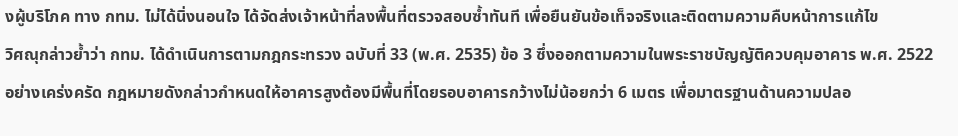งผู้บริโภค ทาง กทม. ไม่ได้นิ่งนอนใจ ได้จัดส่งเจ้าหน้าที่ลงพื้นที่ตรวจสอบซ้ำทันที เพื่อยืนยันข้อเท็จจริงและติดตามความคืบหน้าการแก้ไข
วิศณุกล่าวย้ำว่า กทม. ได้ดำเนินการตามกฎกระทรวง ฉบับที่ 33 (พ.ศ. 2535) ข้อ 3 ซึ่งออกตามความในพระราชบัญญัติควบคุมอาคาร พ.ศ. 2522 อย่างเคร่งครัด กฎหมายดังกล่าวกำหนดให้อาคารสูงต้องมีพื้นที่โดยรอบอาคารกว้างไม่น้อยกว่า 6 เมตร เพื่อมาตรฐานด้านความปลอ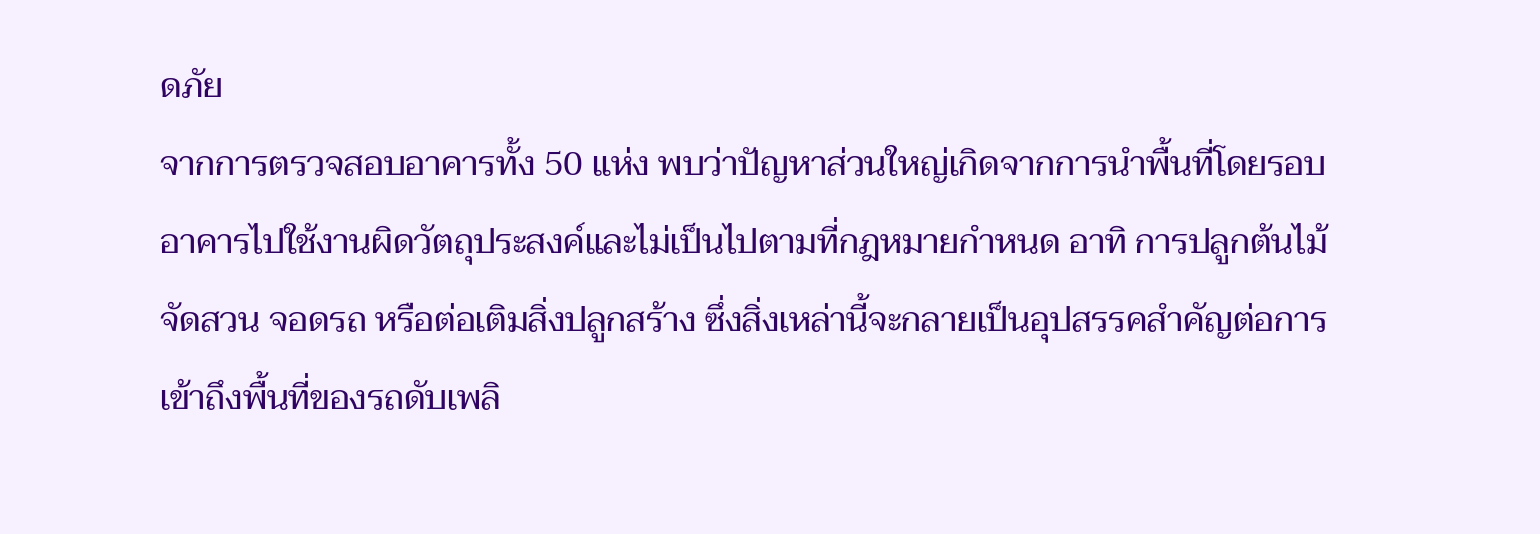ดภัย
จากการตรวจสอบอาคารทั้ง 50 แห่ง พบว่าปัญหาส่วนใหญ่เกิดจากการนำพื้นที่โดยรอบอาคารไปใช้งานผิดวัตถุประสงค์และไม่เป็นไปตามที่กฎหมายกำหนด อาทิ การปลูกต้นไม้ จัดสวน จอดรถ หรือต่อเติมสิ่งปลูกสร้าง ซึ่งสิ่งเหล่านี้จะกลายเป็นอุปสรรคสำคัญต่อการเข้าถึงพื้นที่ของรถดับเพลิ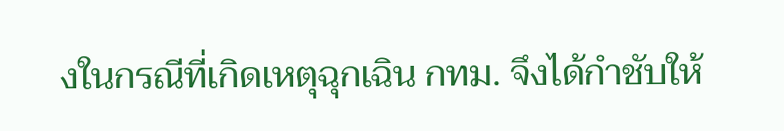งในกรณีที่เกิดเหตุฉุกเฉิน กทม. จึงได้กำชับให้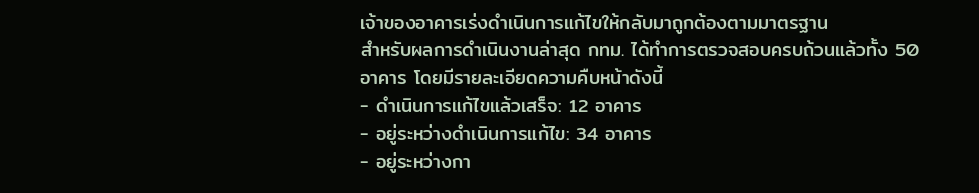เจ้าของอาคารเร่งดำเนินการแก้ไขให้กลับมาถูกต้องตามมาตรฐาน
สำหรับผลการดำเนินงานล่าสุด กทม. ได้ทำการตรวจสอบครบถ้วนแล้วทั้ง 50 อาคาร โดยมีรายละเอียดความคืบหน้าดังนี้
- ดำเนินการแก้ไขแล้วเสร็จ: 12 อาคาร
- อยู่ระหว่างดำเนินการแก้ไข: 34 อาคาร
- อยู่ระหว่างกา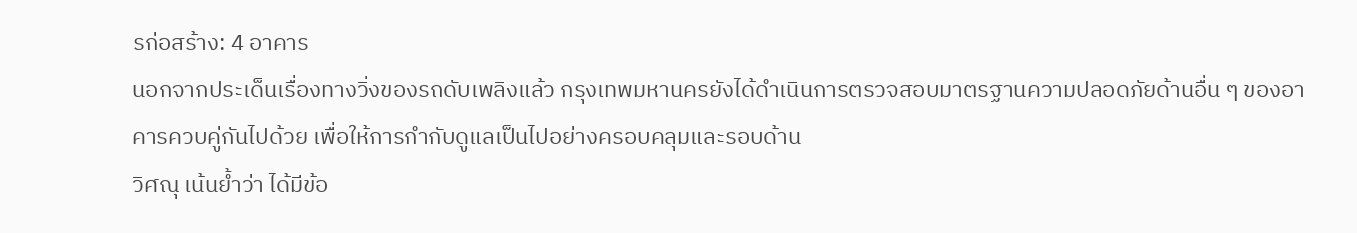รก่อสร้าง: 4 อาคาร
นอกจากประเด็นเรื่องทางวิ่งของรถดับเพลิงแล้ว กรุงเทพมหานครยังได้ดำเนินการตรวจสอบมาตรฐานความปลอดภัยด้านอื่น ๆ ของอาคารควบคู่กันไปด้วย เพื่อให้การกำกับดูแลเป็นไปอย่างครอบคลุมและรอบด้าน
วิศณุ เน้นย้ำว่า ได้มีข้อ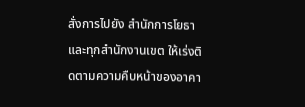สั่งการไปยัง สำนักการโยธาและทุกสำนักงานเขต ให้เร่งติดตามความคืบหน้าของอาคา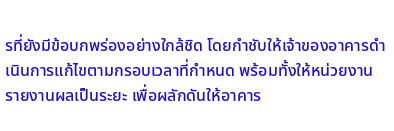รที่ยังมีข้อบกพร่องอย่างใกล้ชิด โดยกำชับให้เจ้าของอาคารดำเนินการแก้ไขตามกรอบเวลาที่กำหนด พร้อมทั้งให้หน่วยงานรายงานผลเป็นระยะ เพื่อผลักดันให้อาคาร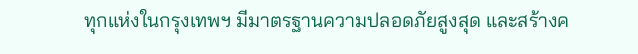ทุกแห่งในกรุงเทพฯ มีมาตรฐานความปลอดภัยสูงสุด และสร้างค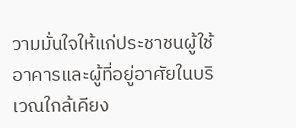วามมั่นใจให้แก่ประชาชนผู้ใช้อาคารและผู้ที่อยู่อาศัยในบริเวณใกล้เคียง